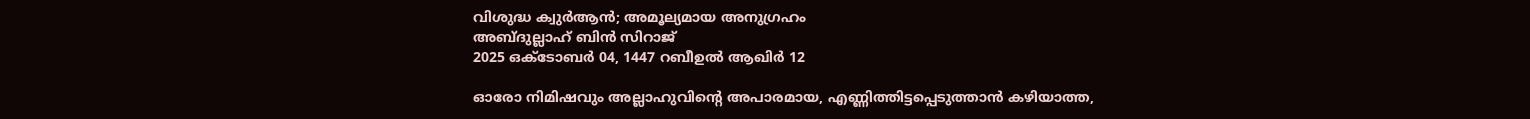വിശുദ്ധ ക്വുർആൻ; അമൂല്യമായ അനുഗ്രഹം
അബ്ദുല്ലാഹ് ബിൻ സിറാജ്
2025 ഒക്ടോബർ 04, 1447 റബീഉൽ ആഖിർ 12

ഓരോ നിമിഷവും അല്ലാഹുവിന്റെ അപാരമായ, എണ്ണിത്തിട്ടപ്പെടുത്താൻ കഴിയാത്ത,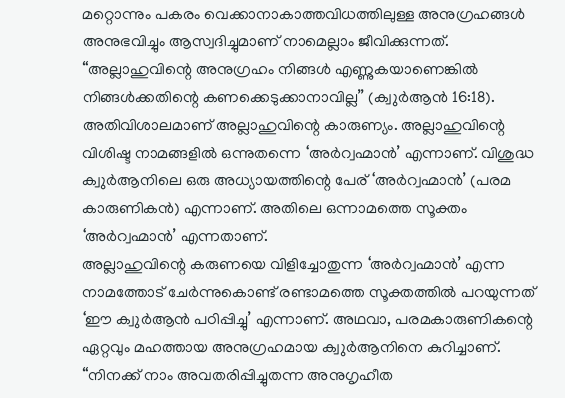മറ്റൊന്നും പകരം വെക്കാനാകാത്തവിധത്തിലുള്ള അനുഗ്രഹങ്ങൾ അനുഭവിച്ചും ആസ്വദിച്ചുമാണ് നാമെല്ലാം ജീവിക്കുന്നത്.
“അല്ലാഹുവിന്റെ അനുഗ്രഹം നിങ്ങൾ എണ്ണുകയാണെങ്കിൽ നിങ്ങൾക്കതിന്റെ കണക്കെടുക്കാനാവില്ല’’ (ക്വുർആൻ 16:18).
അതിവിശാലമാണ് അല്ലാഹുവിന്റെ കാരുണ്യം. അല്ലാഹുവിന്റെ വിശിഷ്ട നാമങ്ങളിൽ ഒന്നുതന്നെ ‘അർറ്വഹ്മാൻ’ എന്നാണ്. വിശുദ്ധ ക്വുർആനിലെ ഒരു അധ്യായത്തിന്റെ പേര് ‘അർറ്വഹ്മാൻ’ (പരമ കാരുണികൻ) എന്നാണ്. അതിലെ ഒന്നാമത്തെ സൂക്തം ‘അർറ്വഹ്മാൻ’ എന്നതാണ്.
അല്ലാഹുവിന്റെ കരുണയെ വിളിച്ചോതുന്ന ‘അർറ്വഹ്മാൻ’ എന്ന നാമത്തോട് ചേർന്നുകൊണ്ട് രണ്ടാമത്തെ സൂക്തത്തിൽ പറയുന്നത് ‘ഈ ക്വുർആൻ പഠിപ്പിച്ചു’ എന്നാണ്. അഥവാ, പരമകാരുണികന്റെ ഏറ്റവും മഹത്തായ അനുഗ്രഹമായ ക്വുർആനിനെ കുറിച്ചാണ്.
“നിനക്ക് നാം അവതരിപ്പിച്ചുതന്ന അനുഗൃഹീത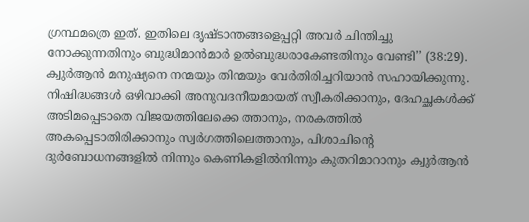ഗ്രന്ഥമത്രെ ഇത്. ഇതിലെ ദൃഷ്ടാന്തങ്ങളെപ്പറ്റി അവർ ചിന്തിച്ചു നോക്കുന്നതിനും ബുദ്ധിമാൻമാർ ഉൽബുദ്ധരാകേണ്ടതിനും വേണ്ടി’’ (38:29).
ക്വുർആൻ മനുഷ്യനെ നന്മയും തിന്മയും വേർതിരിച്ചറിയാൻ സഹായിക്കുന്നു. നിഷിദ്ധങ്ങൾ ഒഴിവാക്കി അനുവദനീയമായത് സ്വീകരിക്കാനും, ദേഹച്ഛകൾക്ക് അടിമപ്പെടാതെ വിജയത്തിലേക്കെ ത്താനും, നരകത്തിൽ അകപ്പെടാതിരിക്കാനും സ്വർഗത്തിലെത്താനും, പിശാചിന്റെ ദുർബോധനങ്ങളിൽ നിന്നും കെണികളിൽനിന്നും കുതറിമാറാനും ക്വുർആൻ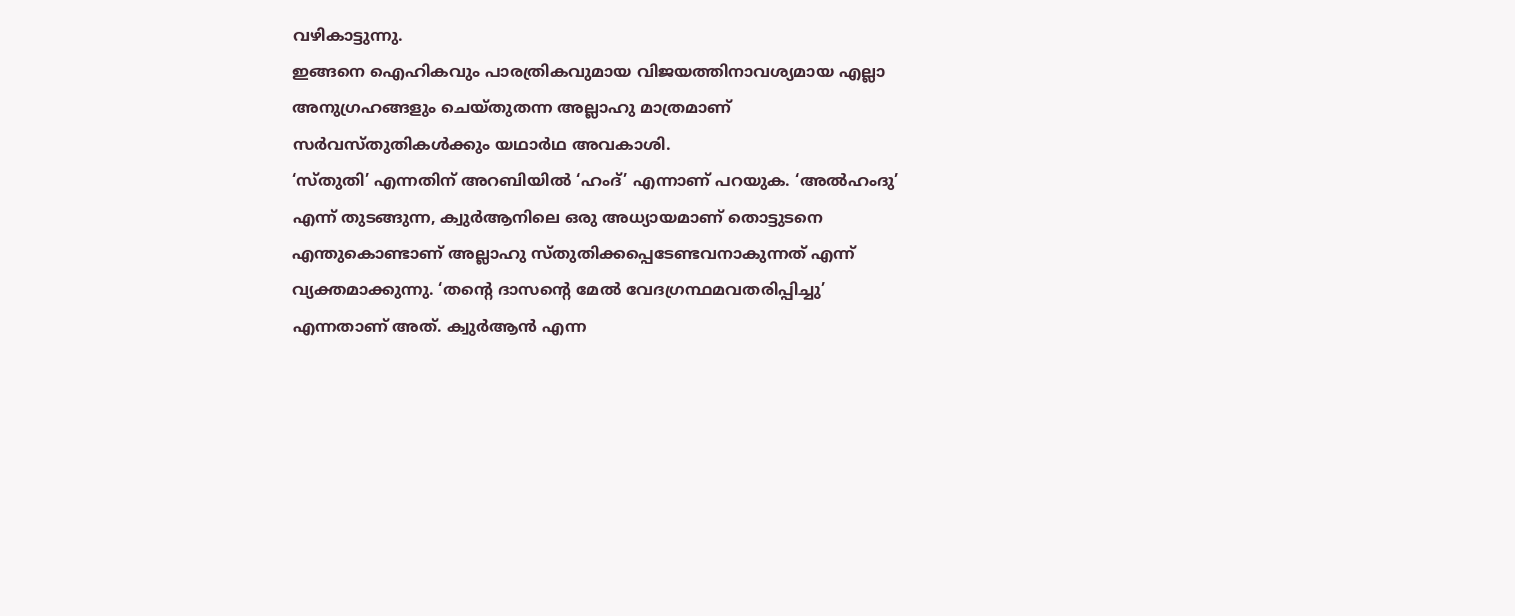വഴികാട്ടുന്നു.
ഇങ്ങനെ ഐഹികവും പാരത്രികവുമായ വിജയത്തിനാവശ്യമായ എല്ലാ അനുഗ്രഹങ്ങളും ചെയ്തുതന്ന അല്ലാഹു മാത്രമാണ് സർവസ്തുതികൾക്കും യഥാർഥ അവകാശി.
‘സ്തുതി’ എന്നതിന് അറബിയിൽ ‘ഹംദ്’ എന്നാണ് പറയുക. ‘അൽഹംദു’ എന്ന് തുടങ്ങുന്ന, ക്വുർആനിലെ ഒരു അധ്യായമാണ് തൊട്ടുടനെ എന്തുകൊണ്ടാണ് അല്ലാഹു സ്തുതിക്കപ്പെടേണ്ടവനാകുന്നത് എന്ന് വ്യക്തമാക്കുന്നു. ‘തന്റെ ദാസന്റെ മേൽ വേദഗ്രന്ഥമവതരിപ്പിച്ചു’ എന്നതാണ് അത്. ക്വുർആൻ എന്ന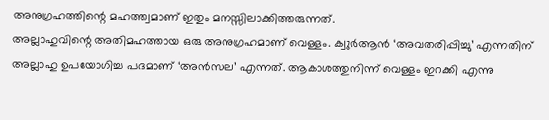അനുഗ്രഹത്തിന്റെ മഹത്ത്വമാണ് ഇതും മനസ്സിലാക്കിത്തരുന്നത്.
അല്ലാഹുവിന്റെ അതിമഹത്തായ ഒരു അനുഗ്രഹമാണ് വെള്ളം. ക്വുർആൻ ‘അവതരിപ്പിച്ചു’ എന്നതിന് അല്ലാഹു ഉപയോഗിച്ച പദമാണ് ‘അൻസല’ എന്നത്. ആകാശത്തുനിന്ന് വെള്ളം ഇറക്കി എന്നു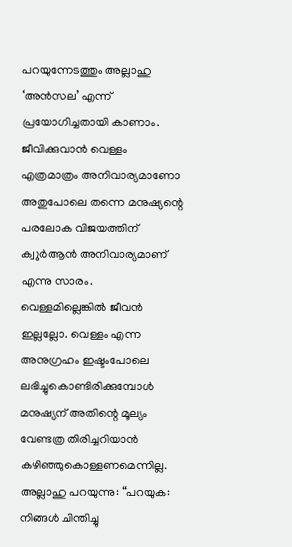പറയുന്നേടത്തും അല്ലാഹു ‘അൻസല’ എന്ന് പ്രയോഗിച്ചതായി കാണാം. ജീവിക്കുവാൻ വെള്ളം എത്രമാത്രം അനിവാര്യമാണോ അതുപോലെ തന്നെ മനുഷ്യന്റെ പരലോക വിജയത്തിന് ക്വുർആൻ അനിവാര്യമാണ് എന്നു സാരം.
വെള്ളമില്ലെങ്കിൽ ജീവൻ ഇല്ലല്ലോ. വെള്ളം എന്ന അനുഗ്രഹം ഇഷ്ടംപോലെ ലഭിച്ചുകൊണ്ടിരിക്കുമ്പോൾ മനുഷ്യന് അതിന്റെ മൂല്യം വേണ്ടത്ര തിരിച്ചറിയാൻ കഴിഞ്ഞുകൊള്ളണമെന്നില്ല.
അല്ലാഹു പറയുന്നു: “പറയുക: നിങ്ങൾ ചിന്തിച്ചു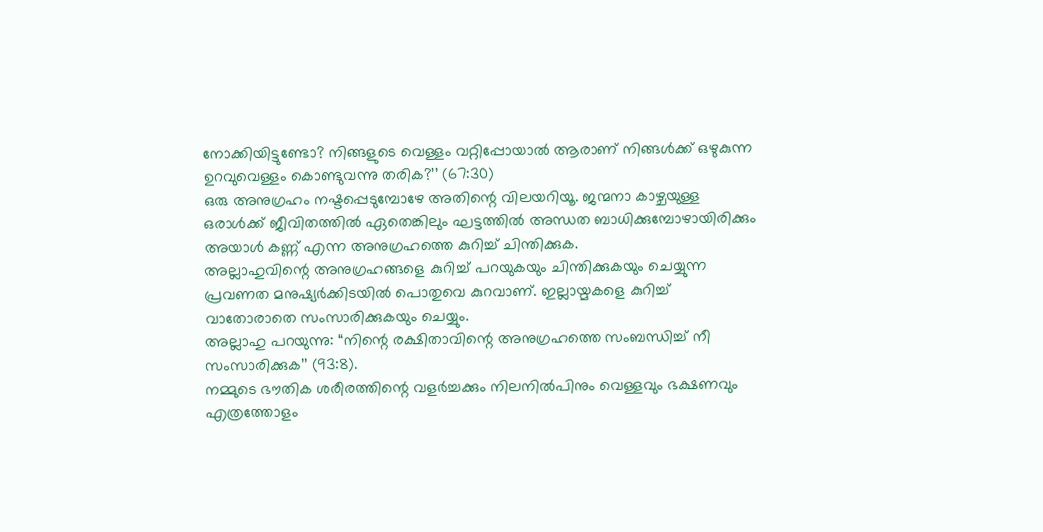നോക്കിയിട്ടുണ്ടോ? നിങ്ങളുടെ വെള്ളം വറ്റിപ്പോയാൽ ആരാണ് നിങ്ങൾക്ക് ഒഴുകുന്ന ഉറവുവെള്ളം കൊണ്ടുവന്നു തരിക?’’ (67:30)
ഒരു അനുഗ്രഹം നഷ്ടപ്പെടുമ്പോഴേ അതിന്റെ വിലയറിയൂ. ജന്മനാ കാഴ്ചയുള്ള ഒരാൾക്ക് ജീവിതത്തിൽ ഏതെങ്കിലും ഘട്ടത്തിൽ അന്ധത ബാധിക്കുമ്പോഴായിരിക്കും അയാൾ കണ്ണ് എന്ന അനുഗ്രഹത്തെ കുറിച്ച് ചിന്തിക്കുക.
അല്ലാഹുവിന്റെ അനുഗ്രഹങ്ങളെ കുറിച്ച് പറയുകയും ചിന്തിക്കുകയും ചെയ്യുന്ന പ്രവണത മനുഷ്യർക്കിടയിൽ പൊതുവെ കുറവാണ്. ഇല്ലായ്മകളെ കുറിച്ച് വാതോരാതെ സംസാരിക്കുകയും ചെയ്യും.
അല്ലാഹു പറയുന്നു: “നിന്റെ രക്ഷിതാവിന്റെ അനുഗ്രഹത്തെ സംബന്ധിച്ച് നീ സംസാരിക്കുക’’ (93:8).
നമ്മുടെ ഭൗതിക ശരീരത്തിന്റെ വളർച്ചക്കും നിലനിൽപിനും വെള്ളവും ഭക്ഷണവും എത്രത്തോളം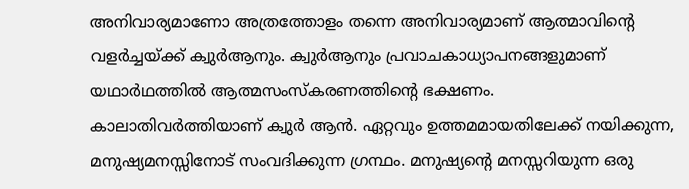അനിവാര്യമാണോ അത്രത്തോളം തന്നെ അനിവാര്യമാണ് ആത്മാവിന്റെ വളർച്ചയ്ക്ക് ക്വുർആനും. ക്വുർആനും പ്രവാചകാധ്യാപനങ്ങളുമാണ് യഥാർഥത്തിൽ ആത്മസംസ്കരണത്തിന്റെ ഭക്ഷണം.
കാലാതിവർത്തിയാണ് ക്വുർ ആൻ. ഏറ്റവും ഉത്തമമായതിലേക്ക് നയിക്കുന്ന, മനുഷ്യമനസ്സിനോട് സംവദിക്കുന്ന ഗ്രന്ഥം. മനുഷ്യന്റെ മനസ്സറിയുന്ന ഒരു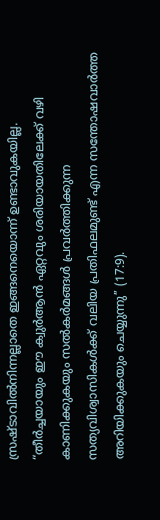സ്രഷ്ടാവിൽനിന്നല്ലാതെ ഇങ്ങനെയൊന്ന് ഉണ്ടാവുകയില്ല.
“തീർച്ചയായും ഈ ക്വുർആൻ ഏറ്റവും ശരിയായതിലേക്ക് വഴി കാണിക്കുകയും സൽകർമങ്ങൾ പ്രവർത്തിക്കുന്ന സത്യവിശ്വാസികൾക്ക് വലിയ പ്രതിഫലമുണ്ട് എന്ന സന്തോഷവാർത്ത അറിയിക്കുകയും ചെയ്യുന്നു’’ (17:9).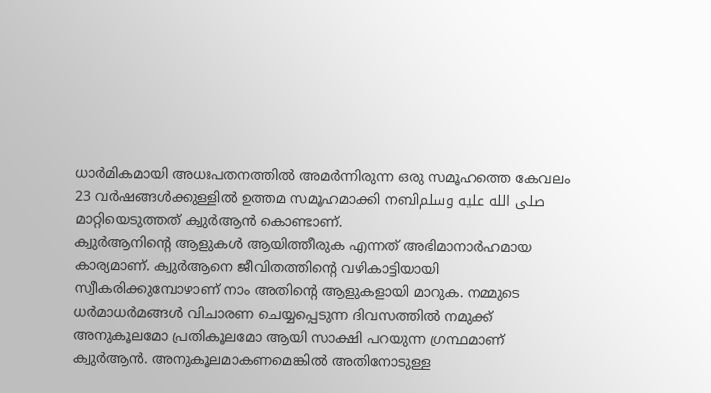ധാർമികമായി അധഃപതനത്തിൽ അമർന്നിരുന്ന ഒരു സമൂഹത്തെ കേവലം 23 വർഷങ്ങൾക്കുള്ളിൽ ഉത്തമ സമൂഹമാക്കി നബിصلى الله عليه وسلم മാറ്റിയെടുത്തത് ക്വുർആൻ കൊണ്ടാണ്.
ക്വുർആനിന്റെ ആളുകൾ ആയിത്തീരുക എന്നത് അഭിമാനാർഹമായ കാര്യമാണ്. ക്വുർആനെ ജീവിതത്തിന്റെ വഴികാട്ടിയായി സ്വീകരിക്കുമ്പോഴാണ് നാം അതിന്റെ ആളുകളായി മാറുക. നമ്മുടെ ധർമാധർമങ്ങൾ വിചാരണ ചെയ്യപ്പെടുന്ന ദിവസത്തിൽ നമുക്ക് അനുകൂലമോ പ്രതികൂലമോ ആയി സാക്ഷി പറയുന്ന ഗ്രന്ഥമാണ് ക്വുർആൻ. അനുകൂലമാകണമെങ്കിൽ അതിനോടുള്ള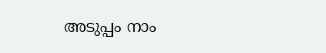അടുപ്പം നാം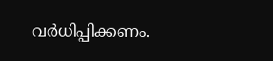വർധിപ്പിക്കണം.